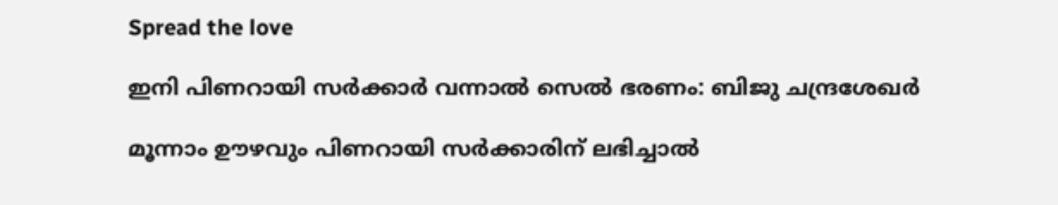Spread the love

ഇനി പിണറായി സര്‍ക്കാര്‍ വന്നാല്‍ സെല്‍ ഭരണം: ബിജു ചന്ദ്രശേഖര്‍

മൂന്നാം ഊഴവും പിണറായി സര്‍ക്കാരിന് ലഭിച്ചാല്‍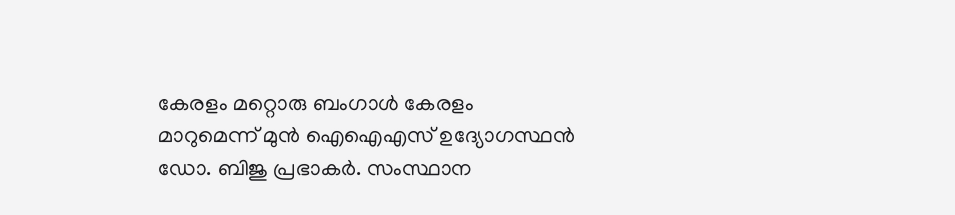കേരളം മറ്റൊരു ബംഗാള്‍ കേരളം മാറുമെന്ന് മുന്‍ ഐഐഎസ് ഉദ്യോഗസ്ഥന്‍ ഡോ. ബിജു പ്രഭാകര്‍. സംസ്ഥാന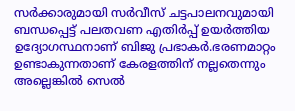സര്‍ക്കാരുമായി സര്‍വീസ് ചട്ടപാലനവുമായി ബന്ധപ്പെട്ട് പലതവണ എതിര്‍പ്പ് ഉയര്‍ത്തിയ ഉദ്യോഗസ്ഥനാണ് ബിജു പ്രഭാകര്‍.ഭരണമാറ്റം ഉണ്ടാകുന്നതാണ് കേരളത്തിന് നല്ലതെന്നും അല്ലെങ്കില്‍ സെല്‍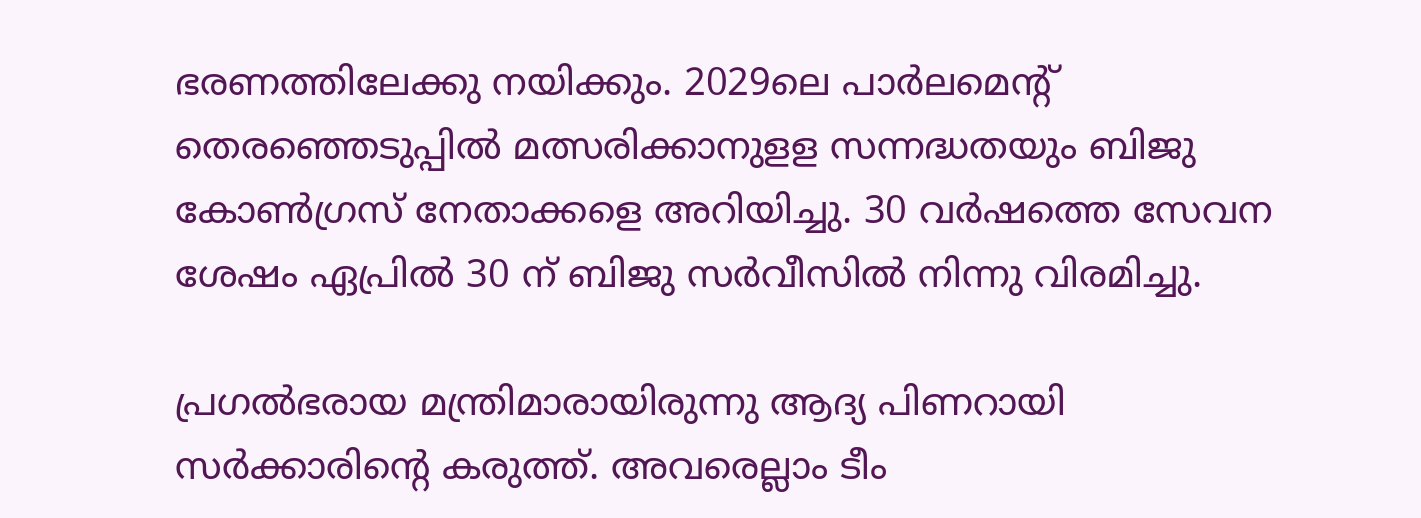ഭരണത്തിലേക്കു നയിക്കും. 2029ലെ പാര്‍ലമെന്റ് തെരഞ്ഞെടുപ്പില്‍ മത്സരിക്കാനുളള സന്നദ്ധതയും ബിജു കോണ്‍ഗ്രസ് നേതാക്കളെ അറിയിച്ചു. 30 വര്‍ഷത്തെ സേവന ശേഷം ഏപ്രില്‍ 30 ന് ബിജു സര്‍വീസില്‍ നിന്നു വിരമിച്ചു.

പ്രഗല്‍ഭരായ മന്ത്രിമാരായിരുന്നു ആദ്യ പിണറായി സര്‍ക്കാരിന്റെ കരുത്ത്. അവരെല്ലാം ടീം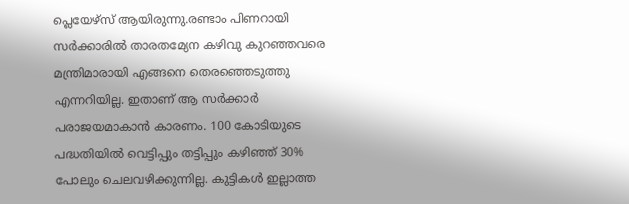പ്ലെയേഴ്‌സ് ആയിരുന്നു.രണ്ടാം പിണറായി സര്‍ക്കാരില്‍ താരതമ്യേന കഴിവു കുറഞ്ഞവരെ മന്ത്രിമാരായി എങ്ങനെ തെരഞ്ഞെടുത്തു എന്നറിയില്ല. ഇതാണ് ആ സര്‍ക്കാര്‍ പരാജയമാകാന്‍ കാരണം. 100 കോടിയുടെ പദ്ധതിയില്‍ വെട്ടിപ്പും തട്ടിപ്പും കഴിഞ്ഞ് 30% പോലും ചെലവഴിക്കുന്നില്ല. കുട്ടികള്‍ ഇല്ലാത്ത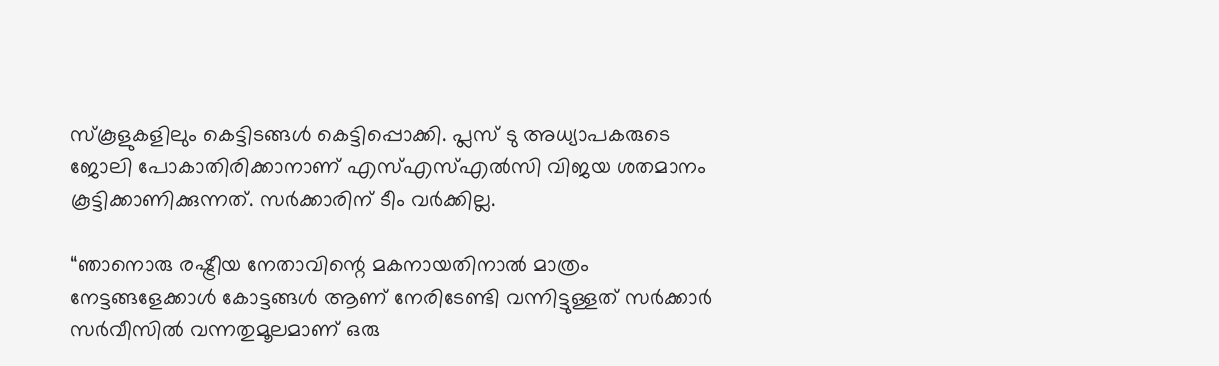സ്‌കൂളുകളിലും കെട്ടിടങ്ങള്‍ കെട്ടിപ്പൊക്കി. പ്ലസ് ടു അധ്യാപകരുടെ ജോലി പോകാതിരിക്കാനാണ് എസ്എസ്എല്‍സി വിജയ ശതമാനം കൂട്ടിക്കാണിക്കുന്നത്. സര്‍ക്കാരിന് ടീം വര്‍ക്കില്ല.

“ഞാനൊരു രഷ്ട്രീയ നേതാവിന്റെ മകനായതിനാല്‍ മാത്രം നേട്ടങ്ങളേക്കാള്‍ കോട്ടങ്ങള്‍ ആണ് നേരിടേണ്ടി വന്നിട്ടുള്ളത് സര്‍ക്കാര്‍ സര്‍വീസില്‍ വന്നതുമൂലമാണ് ഒരു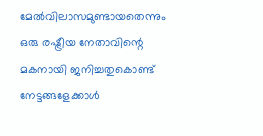മേല്‍വിലാസമുണ്ടായതെന്നും ഒരു രഷ്ട്രീയ നേതാവിന്റെ മകനായി ജനിച്ചതുകൊണ്ട് നേട്ടങ്ങളേക്കാള്‍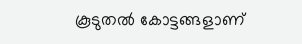കൂടുതല്‍ കോട്ടങ്ങളാണ്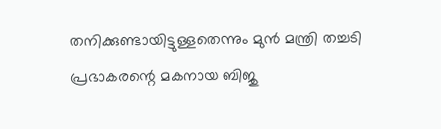തനിക്കുണ്ടായിട്ടുള്ളതെന്നും മുന്‍ മന്ത്രി തച്ചടി പ്രഭാകരന്റെ മകനായ ബിജു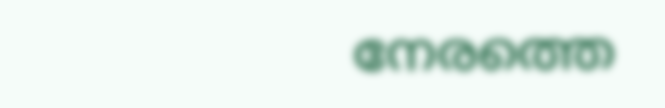നേരത്തെ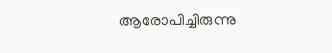ആരോപിച്ചിരുന്നു